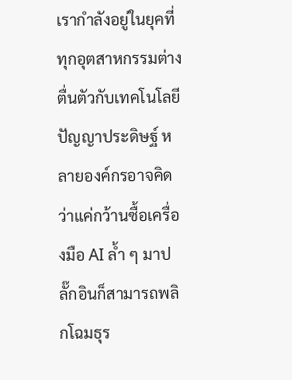เรากำลังอยู่ในยุคที่ทุกอุตสาหกรรมต่างตื่นตัวกับเทคโนโลยีปัญญาประดิษฐ์ หลายองค์กรอาจคิดว่าแค่กว้านซื้อเครื่องมือ AI ล้ำ ๆ มาปลั๊กอินก็สามารถพลิกโฉมธุร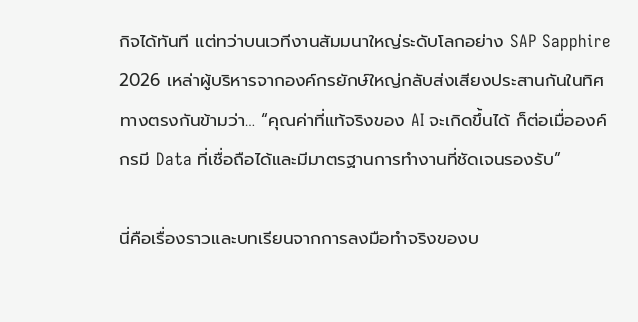กิจได้ทันที แต่ทว่าบนเวทีงานสัมมนาใหญ่ระดับโลกอย่าง SAP Sapphire 2026 เหล่าผู้บริหารจากองค์กรยักษ์ใหญ่กลับส่งเสียงประสานกันในทิศทางตรงกันข้ามว่า… “คุณค่าที่แท้จริงของ AI จะเกิดขึ้นได้ ก็ต่อเมื่อองค์กรมี Data ที่เชื่อถือได้และมีมาตรฐานการทำงานที่ชัดเจนรองรับ”

นี่คือเรื่องราวและบทเรียนจากการลงมือทำจริงของบ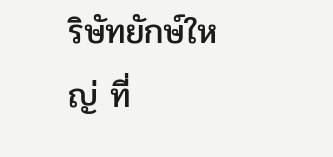ริษัทยักษ์ใหญ่ ที่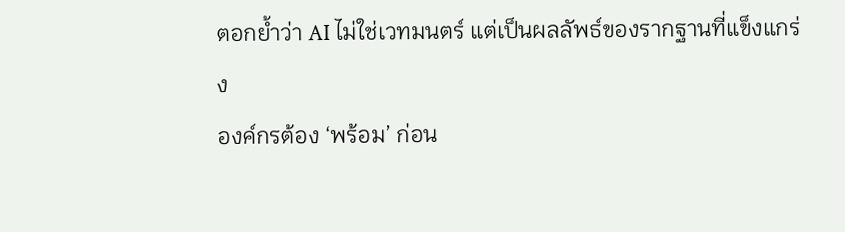ตอกย้ำว่า AI ไม่ใช่เวทมนตร์ แต่เป็นผลลัพธ์ของรากฐานที่แข็งแกร่ง
องค์กรต้อง ‘พร้อม’ ก่อน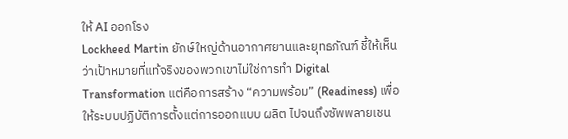ให้ AI ออกโรง
Lockheed Martin ยักษ์ใหญ่ด้านอากาศยานและยุทธภัณฑ์ ชี้ให้เห็นว่าเป้าหมายที่แท้จริงของพวกเขาไม่ใช่การทำ Digital Transformation แต่คือการสร้าง “ความพร้อม” (Readiness) เพื่อให้ระบบปฏิบัติการตั้งแต่การออกแบบ ผลิต ไปจนถึงซัพพลายเชน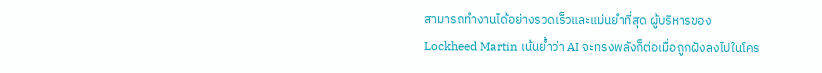สามารถทำงานได้อย่างรวดเร็วและแม่นยำที่สุด ผู้บริหารของ Lockheed Martin เน้นย้ำว่า AI จะทรงพลังก็ต่อเมื่อถูกฝังลงไปในโคร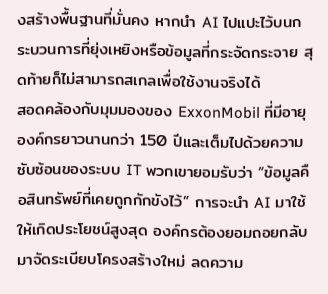งสร้างพื้นฐานที่มั่นคง หากนำ AI ไปแปะไว้บนกระบวนการที่ยุ่งเหยิงหรือข้อมูลที่กระจัดกระจาย สุดท้ายก็ไม่สามารถสเกลเพื่อใช้งานจริงได้
สอดคล้องกับมุมมองของ ExxonMobil ที่มีอายุองค์กรยาวนานกว่า 150 ปีและเต็มไปด้วยความซับซ้อนของระบบ IT พวกเขายอมรับว่า “ข้อมูลคือสินทรัพย์ที่เคยถูกกักขังไว้” การจะนำ AI มาใช้ให้เกิดประโยชน์สูงสุด องค์กรต้องยอมถอยกลับมาจัดระเบียบโครงสร้างใหม่ ลดความ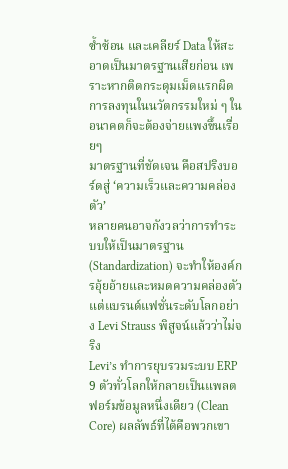ซ้ำซ้อน และเคลียร์ Data ให้สะอาดเป็นมาตรฐานเสียก่อน เพราะหากติดกระดุมเม็ดแรกผิด การลงทุนในนวัตกรรมใหม่ ๆ ในอนาคตก็จะต้องจ่ายแพงขึ้นเรื่อยๆ
มาตรฐานที่ชัดเจน คือสปริงบอร์ดสู่ ‘ความเร็วและความคล่องตัว’
หลายคนอาจกังวลว่าการทำระบบให้เป็นมาตรฐาน (Standardization) จะทำให้องค์กรอุ้ยอ้ายและหมดความคล่องตัว แต่แบรนด์แฟชั่นระดับโลกอย่าง Levi Strauss พิสูจน์แล้วว่าไม่จริง
Levi’s ทำการยุบรวมระบบ ERP 9 ตัวทั่วโลกให้กลายเป็นแพลตฟอร์มข้อมูลหนึ่งเดียว (Clean Core) ผลลัพธ์ที่ได้คือพวกเขา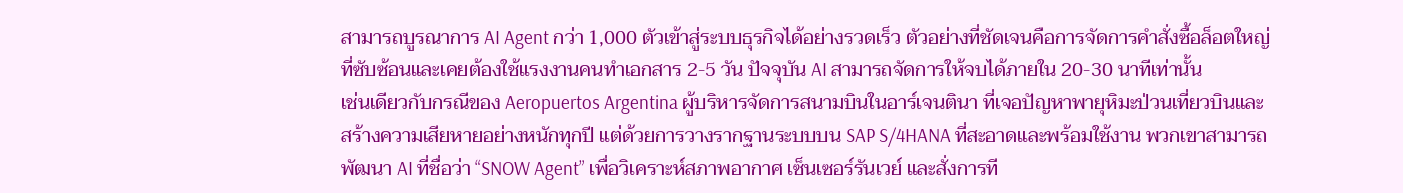สามารถบูรณาการ AI Agent กว่า 1,000 ตัวเข้าสู่ระบบธุรกิจได้อย่างรวดเร็ว ตัวอย่างที่ชัดเจนคือการจัดการคำสั่งซื้อล็อตใหญ่ที่ซับซ้อนและเคยต้องใช้แรงงานคนทำเอกสาร 2-5 วัน ปัจจุบัน AI สามารถจัดการให้จบได้ภายใน 20-30 นาทีเท่านั้น
เช่นเดียวกับกรณีของ Aeropuertos Argentina ผู้บริหารจัดการสนามบินในอาร์เจนตินา ที่เจอปัญหาพายุหิมะป่วนเที่ยวบินและสร้างความเสียหายอย่างหนักทุกปี แต่ด้วยการวางรากฐานระบบบน SAP S/4HANA ที่สะอาดและพร้อมใช้งาน พวกเขาสามารถพัฒนา AI ที่ชื่อว่า “SNOW Agent” เพื่อวิเคราะห์สภาพอากาศ เซ็นเซอร์รันเวย์ และสั่งการที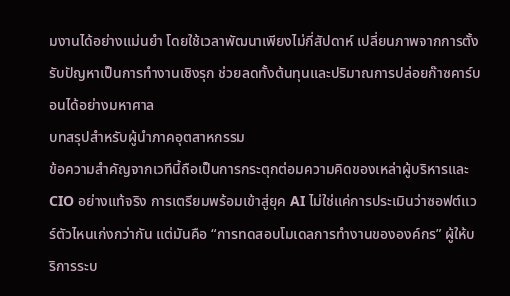มงานได้อย่างแม่นยำ โดยใช้เวลาพัฒนาเพียงไม่กี่สัปดาห์ เปลี่ยนภาพจากการตั้งรับปัญหาเป็นการทำงานเชิงรุก ช่วยลดทั้งต้นทุนและปริมาณการปล่อยก๊าซคาร์บอนได้อย่างมหาศาล
บทสรุปสำหรับผู้นำภาคอุตสาหกรรม
ข้อความสำคัญจากเวทีนี้ถือเป็นการกระตุกต่อมความคิดของเหล่าผู้บริหารและ CIO อย่างแท้จริง การเตรียมพร้อมเข้าสู่ยุค AI ไม่ใช่แค่การประเมินว่าซอฟต์แวร์ตัวไหนเก่งกว่ากัน แต่มันคือ “การทดสอบโมเดลการทำงานขององค์กร” ผู้ให้บริการระบ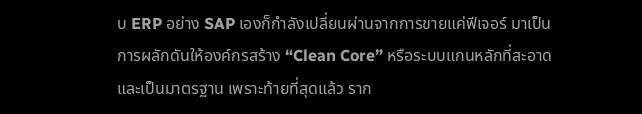บ ERP อย่าง SAP เองก็กำลังเปลี่ยนผ่านจากการขายแค่ฟีเจอร์ มาเป็นการผลักดันให้องค์กรสร้าง “Clean Core” หรือระบบแกนหลักที่สะอาดและเป็นมาตรฐาน เพราะท้ายที่สุดแล้ว ราก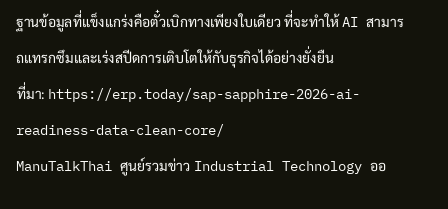ฐานข้อมูลที่แข็งแกร่งคือตั๋วเบิกทางเพียงใบเดียว ที่จะทำให้ AI สามารถแทรกซึมและเร่งสปีดการเติบโตให้กับธุรกิจได้อย่างยั่งยืน
ที่มา: https://erp.today/sap-sapphire-2026-ai-readiness-data-clean-core/
ManuTalkThai ศูนย์รวมข่าว Industrial Technology ออ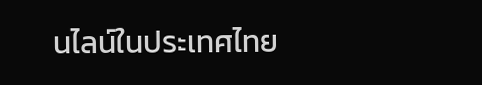นไลน์ในประเทศไทย